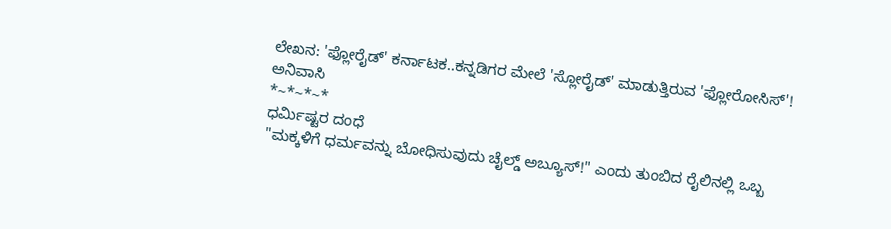ಲೇಖನ: 'ಫ್ಲೋರೈಡ್' ಕರ್ನಾಟಕ..ಕನ್ನಡಿಗರ ಮೇಲೆ 'ಸ್ಲೋರೈಡ್' ಮಾಡುತ್ತಿರುವ 'ಫ್ಲೋರೋಸಿಸ್'!
ಅನಿವಾಸಿ
*~*~*~*
ಧರ್ಮಿಷ್ಟರ ದಂಧೆ
"ಮಕ್ಕಳಿಗೆ ಧರ್ಮವನ್ನು ಬೋಧಿಸುವುದು ಚೈಲ್ಡ್ ಅಬ್ಯೂಸ್!" ಎಂದು ತುಂಬಿದ ರೈಲಿನಲ್ಲಿ ಒಬ್ಬ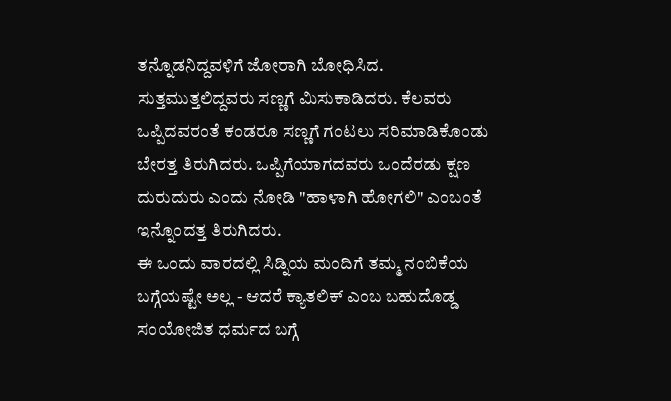ತನ್ನೊಡನಿದ್ದವಳಿಗೆ ಜೋರಾಗಿ ಬೋಧಿಸಿದ. ಸುತ್ತಮುತ್ತಲಿದ್ದವರು ಸಣ್ಣಗೆ ಮಿಸುಕಾಡಿದರು. ಕೆಲವರು ಒಪ್ಪಿದವರಂತೆ ಕಂಡರೂ ಸಣ್ಣಗೆ ಗಂಟಲು ಸರಿಮಾಡಿಕೊಂಡು ಬೇರತ್ತ ತಿರುಗಿದರು. ಒಪ್ಪಿಗೆಯಾಗದವರು ಒಂದೆರಡು ಕ್ಷಣ ದುರುದುರು ಎಂದು ನೋಡಿ "ಹಾಳಾಗಿ ಹೋಗಲಿ" ಎಂಬಂತೆ ಇನ್ನೊಂದತ್ತ ತಿರುಗಿದರು.
ಈ ಒಂದು ವಾರದಲ್ಲಿ ಸಿಡ್ನಿಯ ಮಂದಿಗೆ ತಮ್ಮ ನಂಬಿಕೆಯ ಬಗ್ಗೆಯಷ್ಟೇ ಅಲ್ಲ - ಆದರೆ ಕ್ಯಾತಲಿಕ್ ಎಂಬ ಬಹುದೊಡ್ಡ ಸಂಯೋಜಿತ ಧರ್ಮದ ಬಗ್ಗೆ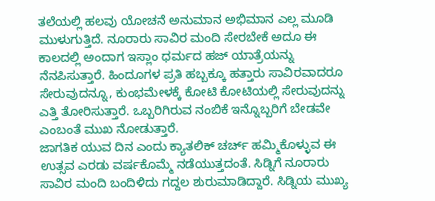ತಲೆಯಲ್ಲಿ ಹಲವು ಯೋಚನೆ ಅನುಮಾನ ಅಭಿಮಾನ ಎಲ್ಲ ಮೂಡಿ ಮುಳುಗುತ್ತಿದೆ. ನೂರಾರು ಸಾವಿರ ಮಂದಿ ಸೇರಬೇಕೆ ಅದೂ ಈ ಕಾಲದಲ್ಲಿ ಅಂದಾಗ ಇಸ್ಲಾಂ ಧರ್ಮದ ಹಜ್ ಯಾತ್ರೆಯನ್ನು ನೆನಪಿಸುತ್ತಾರೆ. ಹಿಂದೂಗಳ ಪ್ರತಿ ಹಬ್ಬಕ್ಕೂ ಹತ್ತಾರು ಸಾವಿರವಾದರೂ ಸೇರುವುದನ್ನೂ, ಕುಂಭಮೇಳಕ್ಕೆ ಕೋಟಿ ಕೋಟಿಯಲ್ಲಿ ಸೇರುವುದನ್ನು ಎತ್ತಿ ತೋರಿಸುತ್ತಾರೆ. ಒಬ್ಬರಿಗಿರುವ ನಂಬಿಕೆ ಇನ್ನೊಬ್ಬರಿಗೆ ಬೇಡವೇ ಎಂಬಂತೆ ಮುಖ ನೋಡುತ್ತಾರೆ.
ಜಾಗತಿಕ ಯುವ ದಿನ ಎಂದು ಕ್ಯಾತಲಿಕ್ ಚರ್ಚ್ ಹಮ್ಮಿಕೊಳ್ಳುವ ಈ ಉತ್ಸವ ಎರಡು ವರ್ಷಕೊಮ್ಮೆ ನಡೆಯುತ್ತದಂತೆ. ಸಿಡ್ನಿಗೆ ನೂರಾರು ಸಾವಿರ ಮಂದಿ ಬಂದಿಳಿದು ಗದ್ದಲ ಶುರುಮಾಡಿದ್ದಾರೆ. ಸಿಡ್ನಿಯ ಮುಖ್ಯ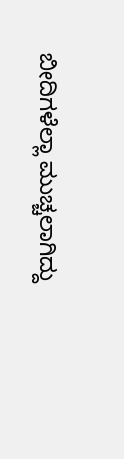ಬೀದಿಗಳೆಲ್ಲಾ ಮುಚ್ಚಲಾಗಿದ್ದು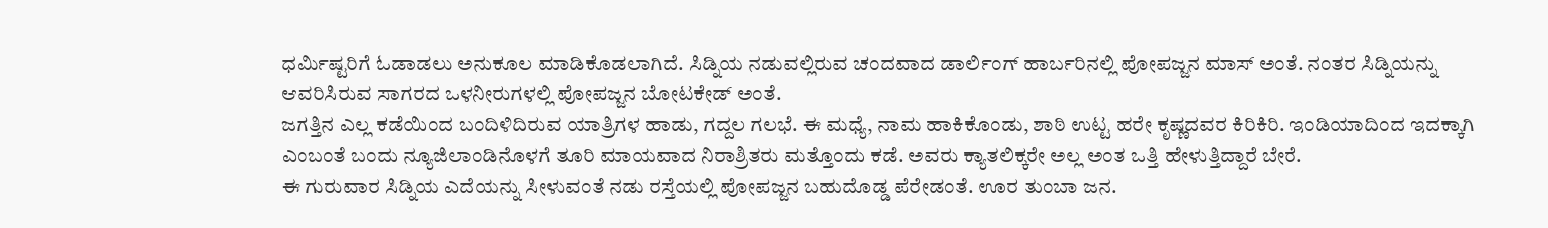ಧರ್ಮಿಷ್ಟರಿಗೆ ಓಡಾಡಲು ಅನುಕೂಲ ಮಾಡಿಕೊಡಲಾಗಿದೆ. ಸಿಡ್ನಿಯ ನಡುವಲ್ಲಿರುವ ಚಂದವಾದ ಡಾರ್ಲಿಂಗ್ ಹಾರ್ಬರಿನಲ್ಲಿ ಪೋಪಜ್ಜನ ಮಾಸ್ ಅಂತೆ. ನಂತರ ಸಿಡ್ನಿಯನ್ನು ಆವರಿಸಿರುವ ಸಾಗರದ ಒಳನೀರುಗಳಲ್ಲಿ ಪೋಪಜ್ಜನ ಬೋಟಕೇಡ್ ಅಂತೆ.
ಜಗತ್ತಿನ ಎಲ್ಲ ಕಡೆಯಿಂದ ಬಂದಿಳಿದಿರುವ ಯಾತ್ರಿಗಳ ಹಾಡು, ಗದ್ದಲ ಗಲಭೆ. ಈ ಮಧ್ಯೆ, ನಾಮ ಹಾಕಿಕೊಂಡು, ಶಾಠಿ ಉಟ್ಟ ಹರೇ ಕೃಷ್ಣದವರ ಕಿರಿಕಿರಿ. ಇಂಡಿಯಾದಿಂದ ಇದಕ್ಕಾಗಿ ಎಂಬಂತೆ ಬಂದು ನ್ಯೂಜಿಲಾಂಡಿನೊಳಗೆ ತೂರಿ ಮಾಯವಾದ ನಿರಾಶ್ರಿತರು ಮತ್ತೊಂದು ಕಡೆ. ಅವರು ಕ್ಯಾತಲಿಕ್ಕರೇ ಅಲ್ಲ ಅಂತ ಒತ್ತಿ ಹೇಳುತ್ತಿದ್ದಾರೆ ಬೇರೆ.
ಈ ಗುರುವಾರ ಸಿಡ್ನಿಯ ಎದೆಯನ್ನು ಸೀಳುವಂತೆ ನಡು ರಸ್ತೆಯಲ್ಲಿ ಪೋಪಜ್ಜನ ಬಹುದೊಡ್ಡ ಪೆರೇಡಂತೆ. ಊರ ತುಂಬಾ ಜನ.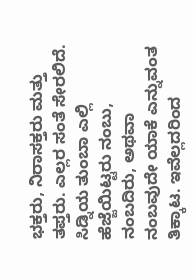ಭಕ್ತರು, ನಿರಾಸಕ್ತರು ಮತ್ತು ತಪ್ತರು. ಎಲ್ಲರ ಸಂತೆ ಸೇರಲಿದೆ.
ಸಿಡ್ನಿಯ ತುಂಬಾ ಎಲ್ಲಿ ಹೆಜ್ಜೆಯಿಟ್ಟರು ನಂಬು, ನಂಬದಿರು, ಅಥವಾ ನಂಬವುದೇ ಯಾಕೆ ಎನ್ನುವಂತ ತಿಕ್ಕಾಟ. ಇವೆಲ್ಲದರಿಂದ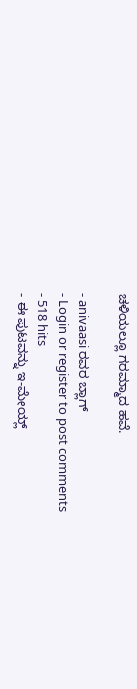ಚಳಿಯಲ್ಲೂ ಗರಮ್ಮಾದ ಹವೆ.

- anivaasi ರವರ ಬ್ಲಾಗ್
- Login or register to post comments
- 518 hits
- ಈ ಪುಟವನ್ನು ಇ-ಮೇಯ್ಲ್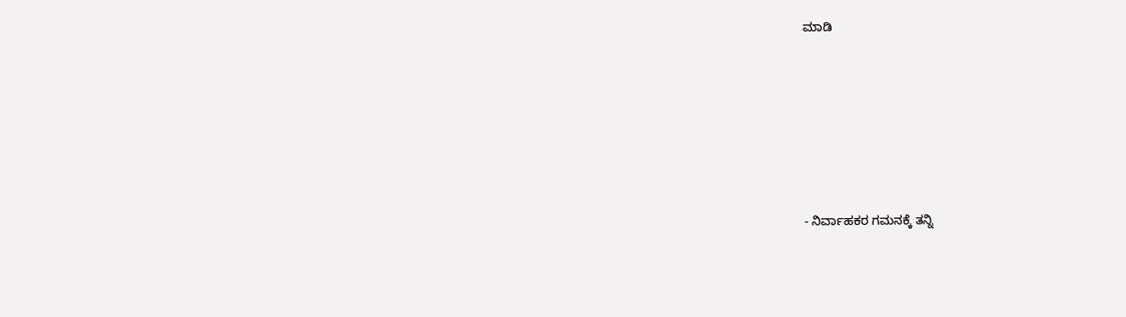ಮಾಡಿ






- ನಿರ್ವಾಹಕರ ಗಮನಕ್ಕೆ ತನ್ನಿ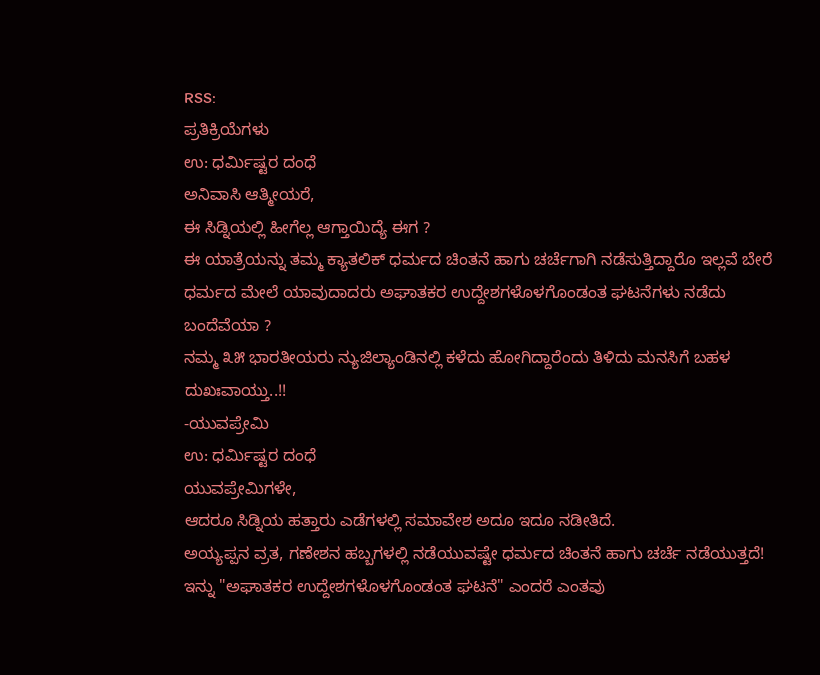RSS:
ಪ್ರತಿಕ್ರಿಯೆಗಳು
ಉ: ಧರ್ಮಿಷ್ಟರ ದಂಧೆ
ಅನಿವಾಸಿ ಆತ್ಮೀಯರೆ,
ಈ ಸಿಡ್ನಿಯಲ್ಲಿ ಹೀಗೆಲ್ಲ ಆಗ್ತಾಯಿದ್ಯೆ ಈಗ ?
ಈ ಯಾತ್ರೆಯನ್ನು ತಮ್ಮ ಕ್ಯಾತಲಿಕ್ ಧರ್ಮದ ಚಿಂತನೆ ಹಾಗು ಚರ್ಚೆಗಾಗಿ ನಡೆಸುತ್ತಿದ್ದಾರೊ ಇಲ್ಲವೆ ಬೇರೆ ಧರ್ಮದ ಮೇಲೆ ಯಾವುದಾದರು ಅಘಾತಕರ ಉದ್ದೇಶಗಳೊಳಗೊಂಡಂತ ಘಟನೆಗಳು ನಡೆದು ಬಂದೆವೆಯಾ ?
ನಮ್ಮ ೩೫ ಭಾರತೀಯರು ನ್ಯುಜಿಲ್ಯಾಂಡಿನಲ್ಲಿ ಕಳೆದು ಹೋಗಿದ್ದಾರೆಂದು ತಿಳಿದು ಮನಸಿಗೆ ಬಹಳ ದುಖಃವಾಯ್ತು..!!
-ಯುವಪ್ರೇಮಿ
ಉ: ಧರ್ಮಿಷ್ಟರ ದಂಧೆ
ಯುವಪ್ರೇಮಿಗಳೇ,
ಆದರೂ ಸಿಡ್ನಿಯ ಹತ್ತಾರು ಎಡೆಗಳಲ್ಲಿ ಸಮಾವೇಶ ಅದೂ ಇದೂ ನಡೀತಿದೆ.
ಅಯ್ಯಪ್ಪನ ವ್ರತ, ಗಣೇಶನ ಹಬ್ಬಗಳಲ್ಲಿ ನಡೆಯುವಷ್ಟೇ ಧರ್ಮದ ಚಿಂತನೆ ಹಾಗು ಚರ್ಚೆ ನಡೆಯುತ್ತದೆ!
ಇನ್ನು "ಅಘಾತಕರ ಉದ್ದೇಶಗಳೊಳಗೊಂಡಂತ ಘಟನೆ" ಎಂದರೆ ಎಂತವು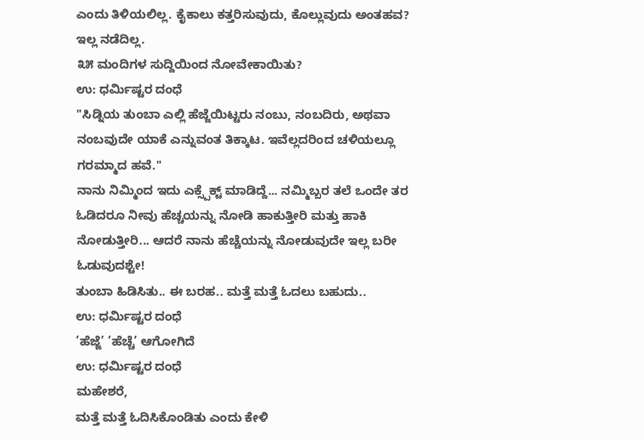ಎಂದು ತಿಳಿಯಲಿಲ್ಲ. ಕೈಕಾಲು ಕತ್ತರಿಸುವುದು, ಕೊಲ್ಲುವುದು ಅಂತಹವ? ಇಲ್ಲ ನಡೆದಿಲ್ಲ.
೩೫ ಮಂದಿಗಳ ಸುದ್ದಿಯಿಂದ ನೋವೇಕಾಯಿತು?
ಉ: ಧರ್ಮಿಷ್ಟರ ದಂಧೆ
"ಸಿಡ್ನಿಯ ತುಂಬಾ ಎಲ್ಲಿ ಹೆಜ್ಜೆಯಿಟ್ಟರು ನಂಬು, ನಂಬದಿರು, ಅಥವಾ ನಂಬವುದೇ ಯಾಕೆ ಎನ್ನುವಂತ ತಿಕ್ಕಾಟ. ಇವೆಲ್ಲದರಿಂದ ಚಳಿಯಲ್ಲೂ ಗರಮ್ಮಾದ ಹವೆ."
ನಾನು ನಿಮ್ಮಿಂದ ಇದು ಎಕ್ಸ್ಪೆಕ್ಟ್ ಮಾಡಿದ್ದೆ... ನಮ್ಮಿಬ್ಬರ ತಲೆ ಒಂದೇ ತರ ಓಡಿದರೂ ನೀವು ಹೆಚ್ಚಯನ್ನು ನೋಡಿ ಹಾಕುತ್ತೀರಿ ಮತ್ತು ಹಾಕಿ ನೋಡುತ್ತೀರಿ... ಆದರೆ ನಾನು ಹೆಚ್ಚೆಯನ್ನು ನೋಡುವುದೇ ಇಲ್ಲ ಬರೀ ಓಡುವುದಶ್ಟೇ!
ತುಂಬಾ ಹಿಡಿಸಿತು.. ಈ ಬರಹ.. ಮತ್ತೆ ಮತ್ತೆ ಓದಲು ಬಹುದು..
ಉ: ಧರ್ಮಿಷ್ಟರ ದಂಧೆ
’ಹೆಜ್ಜೆ’ ’ಹೆಚ್ಚೆ’ ಆಗೋಗಿದೆ
ಉ: ಧರ್ಮಿಷ್ಟರ ದಂಧೆ
ಮಹೇಶರೆ,
ಮತ್ತೆ ಮತ್ತೆ ಓದಿಸಿಕೊಂಡಿತು ಎಂದು ಕೇಳಿ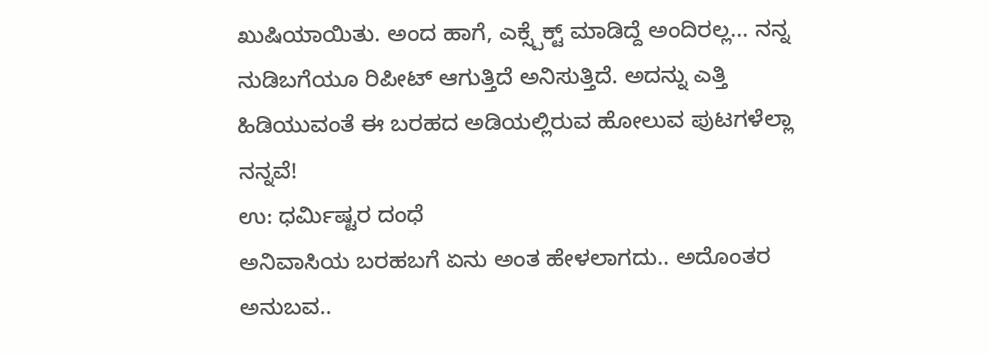ಖುಷಿಯಾಯಿತು. ಅಂದ ಹಾಗೆ, ಎಕ್ಸ್ಪೆಕ್ಟ್ ಮಾಡಿದ್ದೆ ಅಂದಿರಲ್ಲ... ನನ್ನ ನುಡಿಬಗೆಯೂ ರಿಪೀಟ್ ಆಗುತ್ತಿದೆ ಅನಿಸುತ್ತಿದೆ. ಅದನ್ನು ಎತ್ತಿ ಹಿಡಿಯುವಂತೆ ಈ ಬರಹದ ಅಡಿಯಲ್ಲಿರುವ ಹೋಲುವ ಪುಟಗಳೆಲ್ಲಾ ನನ್ನವೆ!
ಉ: ಧರ್ಮಿಷ್ಟರ ದಂಧೆ
ಅನಿವಾಸಿಯ ಬರಹಬಗೆ ಏನು ಅಂತ ಹೇಳಲಾಗದು.. ಅದೊಂತರ ಅನುಬವ..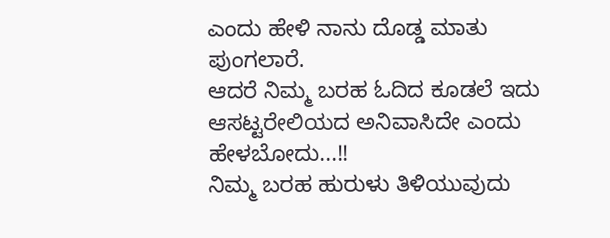ಎಂದು ಹೇಳಿ ನಾನು ದೊಡ್ಡ ಮಾತು ಪುಂಗಲಾರೆ.
ಆದರೆ ನಿಮ್ಮ ಬರಹ ಓದಿದ ಕೂಡಲೆ ಇದು ಆಸಟ್ಟರೇಲಿಯದ ಅನಿವಾಸಿದೇ ಎಂದು ಹೇಳಬೋದು...!!
ನಿಮ್ಮ ಬರಹ ಹುರುಳು ತಿಳಿಯುವುದು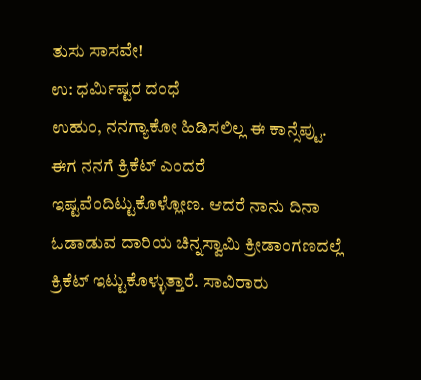ತುಸು ಸಾಸವೇ!
ಉ: ಧರ್ಮಿಷ್ಟರ ದಂಧೆ
ಉಹುಂ, ನನಗ್ಯಾಕೋ ಹಿಡಿಸಲಿಲ್ಲ ಈ ಕಾನ್ಸೆಪ್ಟು.
ಈಗ ನನಗೆ ಕ್ರಿಕೆಟ್ ಎಂದರೆ ಇಷ್ಟವೆಂದಿಟ್ಟುಕೊಳ್ಲೋಣ. ಆದರೆ ನಾನು ದಿನಾ ಓಡಾಡುವ ದಾರಿಯ ಚಿನ್ನಸ್ವಾಮಿ ಕ್ರೀಡಾಂಗಣದಲ್ಲೆ ಕ್ರಿಕೆಟ್ ಇಟ್ಟುಕೊಳ್ಳುತ್ತಾರೆ. ಸಾವಿರಾರು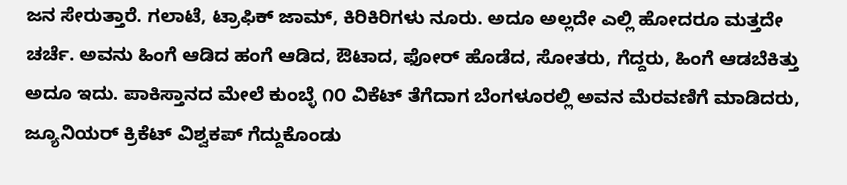ಜನ ಸೇರುತ್ತಾರೆ. ಗಲಾಟೆ, ಟ್ರಾಫಿಕ್ ಜಾಮ್, ಕಿರಿಕಿರಿಗಳು ನೂರು. ಅದೂ ಅಲ್ಲದೇ ಎಲ್ಲಿ ಹೋದರೂ ಮತ್ತದೇ ಚರ್ಚೆ. ಅವನು ಹಿಂಗೆ ಆಡಿದ ಹಂಗೆ ಆಡಿದ, ಔಟಾದ, ಫೋರ್ ಹೊಡೆದ, ಸೋತರು, ಗೆದ್ದರು, ಹಿಂಗೆ ಆಡಬೆಕಿತ್ತು ಅದೂ ಇದು. ಪಾಕಿಸ್ತಾನದ ಮೇಲೆ ಕುಂಬ್ಳೆ ೧೦ ವಿಕೆಟ್ ತೆಗೆದಾಗ ಬೆಂಗಳೂರಲ್ಲಿ ಅವನ ಮೆರವಣಿಗೆ ಮಾಡಿದರು, ಜ್ಯೂನಿಯರ್ ಕ್ರಿಕೆಟ್ ವಿಶ್ವಕಪ್ ಗೆದ್ದುಕೊಂಡು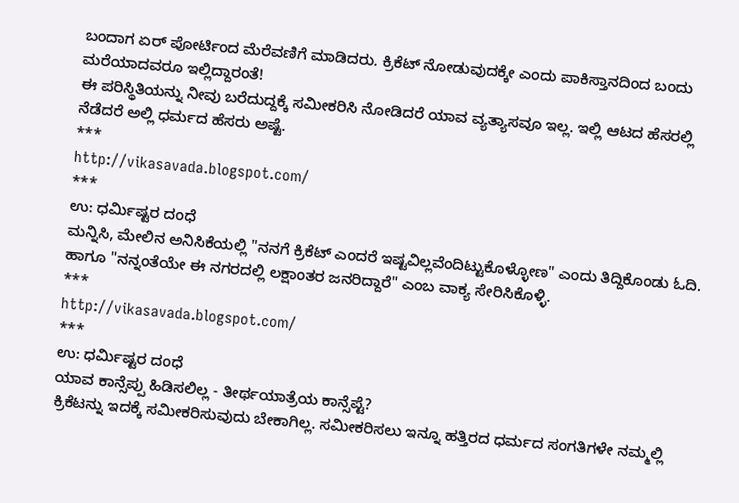ಬಂದಾಗ ಏರ್ ಪೋರ್ಟಿಂದ ಮೆರೆವಣಿಗೆ ಮಾಡಿದರು. ಕ್ರಿಕೆಟ್ ನೋಡುವುದಕ್ಕೇ ಎಂದು ಪಾಕಿಸ್ತಾನದಿಂದ ಬಂದು ಮರೆಯಾದವರೂ ಇಲ್ಲಿದ್ದಾರಂತೆ!
ಈ ಪರಿಸ್ಥಿತಿಯನ್ನು ನೀವು ಬರೆದುದ್ದಕ್ಕೆ ಸಮೀಕರಿಸಿ ನೋಡಿದರೆ ಯಾವ ವ್ಯತ್ಯಾಸವೂ ಇಲ್ಲ. ಇಲ್ಲಿ ಆಟದ ಹೆಸರಲ್ಲಿ ನೆಡೆದರೆ ಅಲ್ಲಿ ಧರ್ಮದ ಹೆಸರು ಅಷ್ಟೆ.
***
http://vikasavada.blogspot.com/
***
ಉ: ಧರ್ಮಿಷ್ಟರ ದಂಧೆ
ಮನ್ನಿಸಿ, ಮೇಲಿನ ಅನಿಸಿಕೆಯಲ್ಲಿ "ನನಗೆ ಕ್ರಿಕೆಟ್ ಎಂದರೆ ಇಷ್ಟವಿಲ್ಲವೆಂದಿಟ್ಟುಕೊಳ್ಳೋಣ" ಎಂದು ತಿದ್ದಿಕೊಂಡು ಓದಿ. ಹಾಗೂ "ನನ್ನಂತೆಯೇ ಈ ನಗರದಲ್ಲಿ ಲಕ್ಷಾಂತರ ಜನರಿದ್ದಾರೆ" ಎಂಬ ವಾಕ್ಯ ಸೇರಿಸಿಕೊಳ್ಳಿ.
***
http://vikasavada.blogspot.com/
***
ಉ: ಧರ್ಮಿಷ್ಟರ ದಂಧೆ
ಯಾವ ಕಾನ್ಸೆಪ್ಪು ಹಿಡಿಸಲಿಲ್ಲ - ತೀರ್ಥಯಾತ್ರೆಯ ಕಾನ್ಸೆಪ್ಟೆ?
ಕ್ರಿಕೆಟನ್ನು ಇದಕ್ಕೆ ಸಮೀಕರಿಸುವುದು ಬೇಕಾಗಿಲ್ಲ. ಸಮೀಕರಿಸಲು ಇನ್ನೂ ಹತ್ತಿರದ ಧರ್ಮದ ಸಂಗತಿಗಳೇ ನಮ್ಮಲ್ಲಿ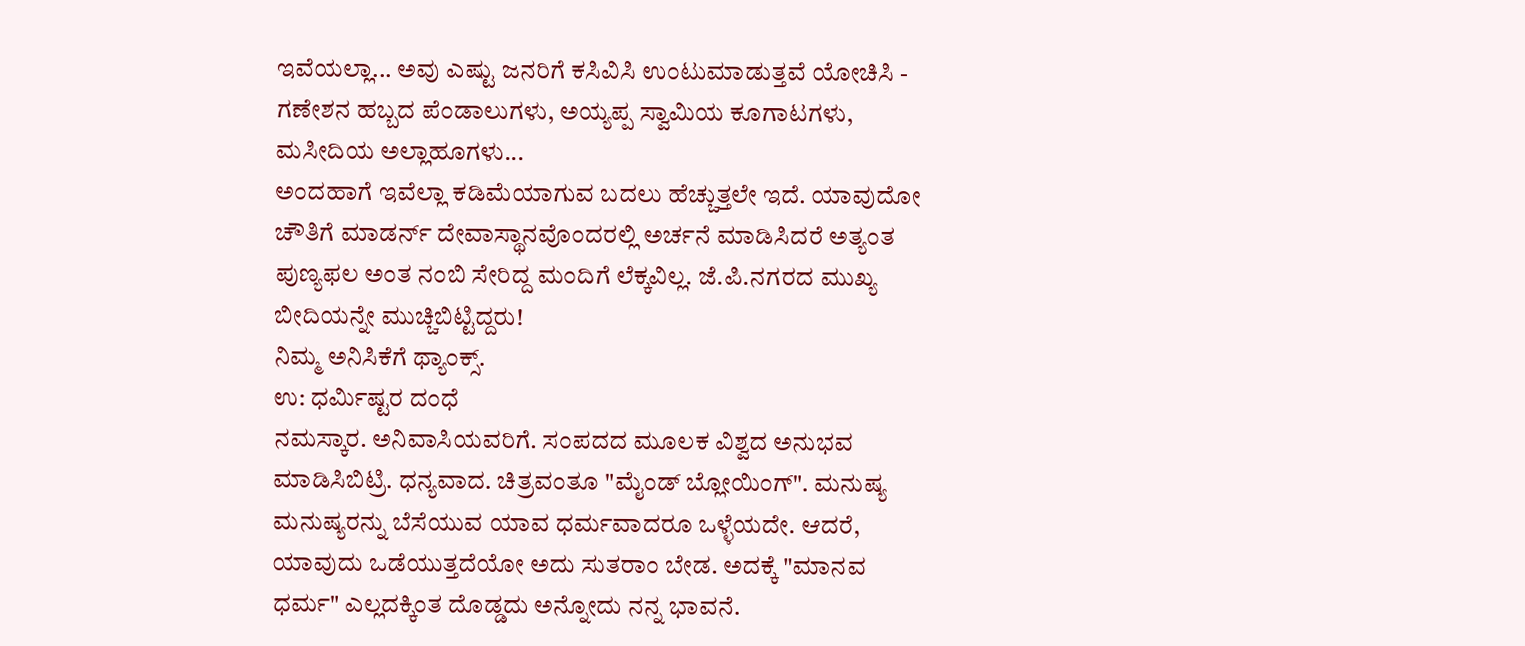ಇವೆಯಲ್ಲಾ... ಅವು ಎಷ್ಟು ಜನರಿಗೆ ಕಸಿವಿಸಿ ಉಂಟುಮಾಡುತ್ತವೆ ಯೋಚಿಸಿ - ಗಣೇಶನ ಹಬ್ಬದ ಪೆಂಡಾಲುಗಳು, ಅಯ್ಯಪ್ಪ ಸ್ವಾಮಿಯ ಕೂಗಾಟಗಳು, ಮಸೀದಿಯ ಅಲ್ಲಾಹೂಗಳು...
ಅಂದಹಾಗೆ ಇವೆಲ್ಲಾ ಕಡಿಮೆಯಾಗುವ ಬದಲು ಹೆಚ್ಚುತ್ತಲೇ ಇದೆ. ಯಾವುದೋ ಚೌತಿಗೆ ಮಾಡರ್ನ್ ದೇವಾಸ್ಥಾನವೊಂದರಲ್ಲಿ ಅರ್ಚನೆ ಮಾಡಿಸಿದರೆ ಅತ್ಯಂತ ಪುಣ್ಯಫಲ ಅಂತ ನಂಬಿ ಸೇರಿದ್ದ ಮಂದಿಗೆ ಲೆಕ್ಕವಿಲ್ಲ. ಜೆ.ಪಿ.ನಗರದ ಮುಖ್ಯ ಬೀದಿಯನ್ನೇ ಮುಚ್ಚಿಬಿಟ್ಟಿದ್ದರು!
ನಿಮ್ಮ ಅನಿಸಿಕೆಗೆ ಥ್ಯಾಂಕ್ಸ್.
ಉ: ಧರ್ಮಿಷ್ಟರ ದಂಧೆ
ನಮಸ್ಕಾರ. ಅನಿವಾಸಿಯವರಿಗೆ. ಸಂಪದದ ಮೂಲಕ ವಿಶ್ವದ ಅನುಭವ ಮಾಡಿಸಿಬಿಟ್ರಿ. ಧನ್ಯವಾದ. ಚಿತ್ರವಂತೂ "ಮೈಂಡ್ ಬ್ಲೋಯಿಂಗ್". ಮನುಷ್ಯ ಮನುಷ್ಯರನ್ನು ಬೆಸೆಯುವ ಯಾವ ಧರ್ಮವಾದರೂ ಒಳ್ಳೆಯದೇ. ಆದರೆ, ಯಾವುದು ಒಡೆಯುತ್ತದೆಯೋ ಅದು ಸುತರಾಂ ಬೇಡ. ಅದಕ್ಕೆ "ಮಾನವ ಧರ್ಮ" ಎಲ್ಲದಕ್ಕಿಂತ ದೊಡ್ಡದು ಅನ್ನೋದು ನನ್ನ ಭಾವನೆ.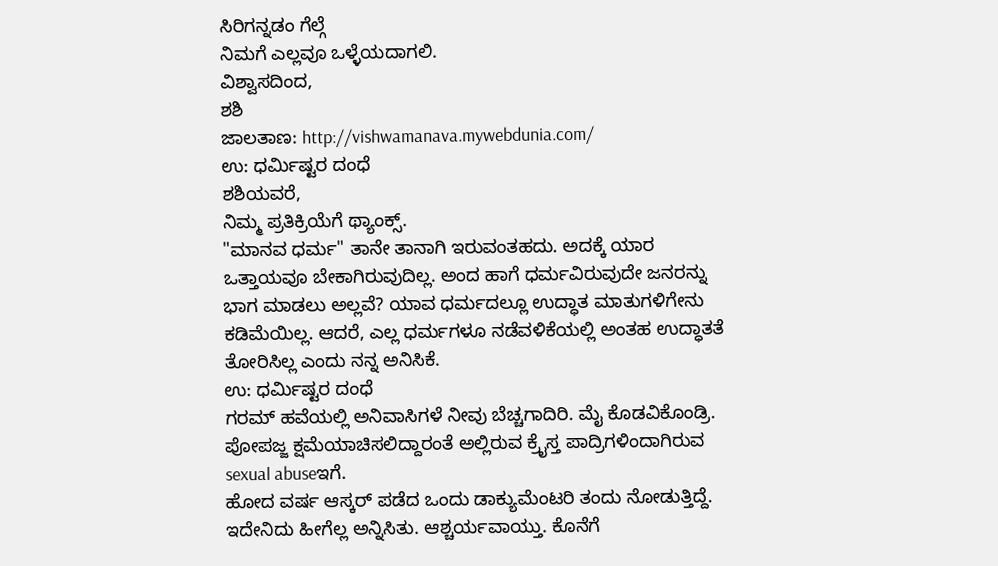ಸಿರಿಗನ್ನಡಂ ಗೆಲ್ಗೆ
ನಿಮಗೆ ಎಲ್ಲವೂ ಒಳ್ಳೆಯದಾಗಲಿ.
ವಿಶ್ವಾಸದಿಂದ,
ಶಶಿ
ಜಾಲತಾಣ: http://vishwamanava.mywebdunia.com/
ಉ: ಧರ್ಮಿಷ್ಟರ ದಂಧೆ
ಶಶಿಯವರೆ,
ನಿಮ್ಮ ಪ್ರತಿಕ್ರಿಯೆಗೆ ಥ್ಯಾಂಕ್ಸ್.
"ಮಾನವ ಧರ್ಮ" ತಾನೇ ತಾನಾಗಿ ಇರುವಂತಹದು. ಅದಕ್ಕೆ ಯಾರ ಒತ್ತಾಯವೂ ಬೇಕಾಗಿರುವುದಿಲ್ಲ. ಅಂದ ಹಾಗೆ ಧರ್ಮವಿರುವುದೇ ಜನರನ್ನು ಭಾಗ ಮಾಡಲು ಅಲ್ಲವೆ? ಯಾವ ಧರ್ಮದಲ್ಲೂ ಉದ್ಧಾತ ಮಾತುಗಳಿಗೇನು ಕಡಿಮೆಯಿಲ್ಲ. ಆದರೆ, ಎಲ್ಲ ಧರ್ಮಗಳೂ ನಡೆವಳಿಕೆಯಲ್ಲಿ ಅಂತಹ ಉದ್ಧಾತತೆ ತೋರಿಸಿಲ್ಲ ಎಂದು ನನ್ನ ಅನಿಸಿಕೆ.
ಉ: ಧರ್ಮಿಷ್ಟರ ದಂಧೆ
ಗರಮ್ ಹವೆಯಲ್ಲಿ ಅನಿವಾಸಿಗಳೆ ನೀವು ಬೆಚ್ಚಗಾದಿರಿ. ಮೈ ಕೊಡವಿಕೊಂಡ್ರಿ.
ಪೋಪಜ್ಜ ಕ್ಷಮೆಯಾಚಿಸಲಿದ್ದಾರಂತೆ ಅಲ್ಲಿರುವ ಕ್ರೈಸ್ತ ಪಾದ್ರಿಗಳಿಂದಾಗಿರುವ sexual abuseಇಗೆ.
ಹೋದ ವರ್ಷ ಆಸ್ಕರ್ ಪಡೆದ ಒಂದು ಡಾಕ್ಯುಮೆಂಟರಿ ತಂದು ನೋಡುತ್ತಿದ್ದೆ. ಇದೇನಿದು ಹೀಗೆಲ್ಲ ಅನ್ನಿಸಿತು. ಆಶ್ಚರ್ಯವಾಯ್ತು. ಕೊನೆಗೆ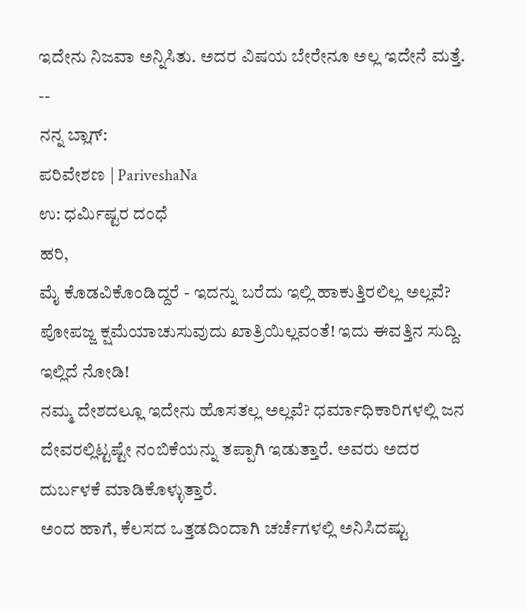ಇದೇನು ನಿಜವಾ ಅನ್ನಿಸಿತು. ಅದರ ವಿಷಯ ಬೇರೇನೂ ಅಲ್ಲ ಇದೇನೆ ಮತ್ತೆ.
--
ನನ್ನ ಬ್ಲಾಗ್:
ಪರಿವೇಶಣ | PariveshaNa
ಉ: ಧರ್ಮಿಷ್ಟರ ದಂಧೆ
ಹರಿ,
ಮೈ ಕೊಡವಿಕೊಂಡಿದ್ದರೆ - ಇದನ್ನು ಬರೆದು ಇಲ್ಲಿ ಹಾಕುತ್ತಿರಲಿಲ್ಲ ಅಲ್ಲವೆ?
ಪೋಪಜ್ಜ ಕ್ಷಮೆಯಾಚುಸುವುದು ಖಾತ್ರಿಯಿಲ್ಲವಂತೆ! ಇದು ಈವತ್ತಿನ ಸುದ್ದಿ. ಇಲ್ಲಿದೆ ನೋಡಿ!
ನಮ್ಮ ದೇಶದಲ್ಲೂ ಇದೇನು ಹೊಸತಲ್ಲ ಅಲ್ಲವೆ? ಧರ್ಮಾಧಿಕಾರಿಗಳಲ್ಲಿ ಜನ ದೇವರಲ್ಲಿಟ್ಟಷ್ಟೇ ನಂಬಿಕೆಯನ್ನು ತಪ್ಪಾಗಿ ಇಡುತ್ತಾರೆ. ಅವರು ಅದರ ದುರ್ಬಳಕೆ ಮಾಡಿಕೊಳ್ಳುತ್ತಾರೆ.
ಅಂದ ಹಾಗೆ, ಕೆಲಸದ ಒತ್ತಡದಿಂದಾಗಿ ಚರ್ಚೆಗಳಲ್ಲಿ ಅನಿಸಿದಷ್ಟು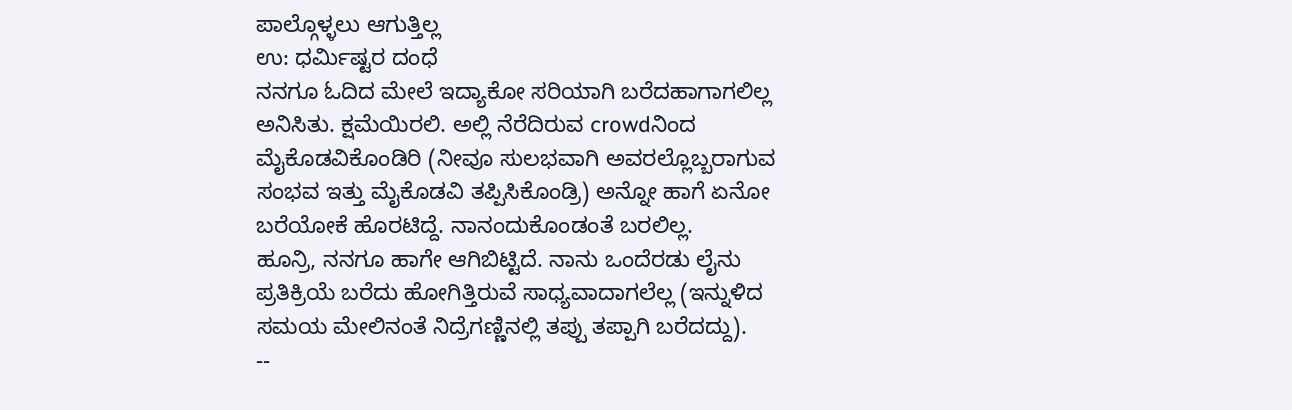ಪಾಲ್ಗೊಳ್ಳಲು ಆಗುತ್ತಿಲ್ಲ
ಉ: ಧರ್ಮಿಷ್ಟರ ದಂಧೆ
ನನಗೂ ಓದಿದ ಮೇಲೆ ಇದ್ಯಾಕೋ ಸರಿಯಾಗಿ ಬರೆದಹಾಗಾಗಲಿಲ್ಲ ಅನಿಸಿತು. ಕ್ಷಮೆಯಿರಲಿ. ಅಲ್ಲಿ ನೆರೆದಿರುವ crowdನಿಂದ ಮೈಕೊಡವಿಕೊಂಡಿರಿ (ನೀವೂ ಸುಲಭವಾಗಿ ಅವರಲ್ಲೊಬ್ಬರಾಗುವ ಸಂಭವ ಇತ್ತು ಮೈಕೊಡವಿ ತಪ್ಪಿಸಿಕೊಂಡ್ರಿ) ಅನ್ನೋ ಹಾಗೆ ಏನೋ ಬರೆಯೋಕೆ ಹೊರಟಿದ್ದೆ. ನಾನಂದುಕೊಂಡಂತೆ ಬರಲಿಲ್ಲ.
ಹೂನ್ರಿ, ನನಗೂ ಹಾಗೇ ಆಗಿಬಿಟ್ಟಿದೆ. ನಾನು ಒಂದೆರಡು ಲೈನು ಪ್ರತಿಕ್ರಿಯೆ ಬರೆದು ಹೋಗಿತ್ತಿರುವೆ ಸಾಧ್ಯವಾದಾಗಲೆಲ್ಲ (ಇನ್ನುಳಿದ ಸಮಯ ಮೇಲಿನಂತೆ ನಿದ್ರೆಗಣ್ಣಿನಲ್ಲಿ ತಪ್ಪು ತಪ್ಪಾಗಿ ಬರೆದದ್ದು).
--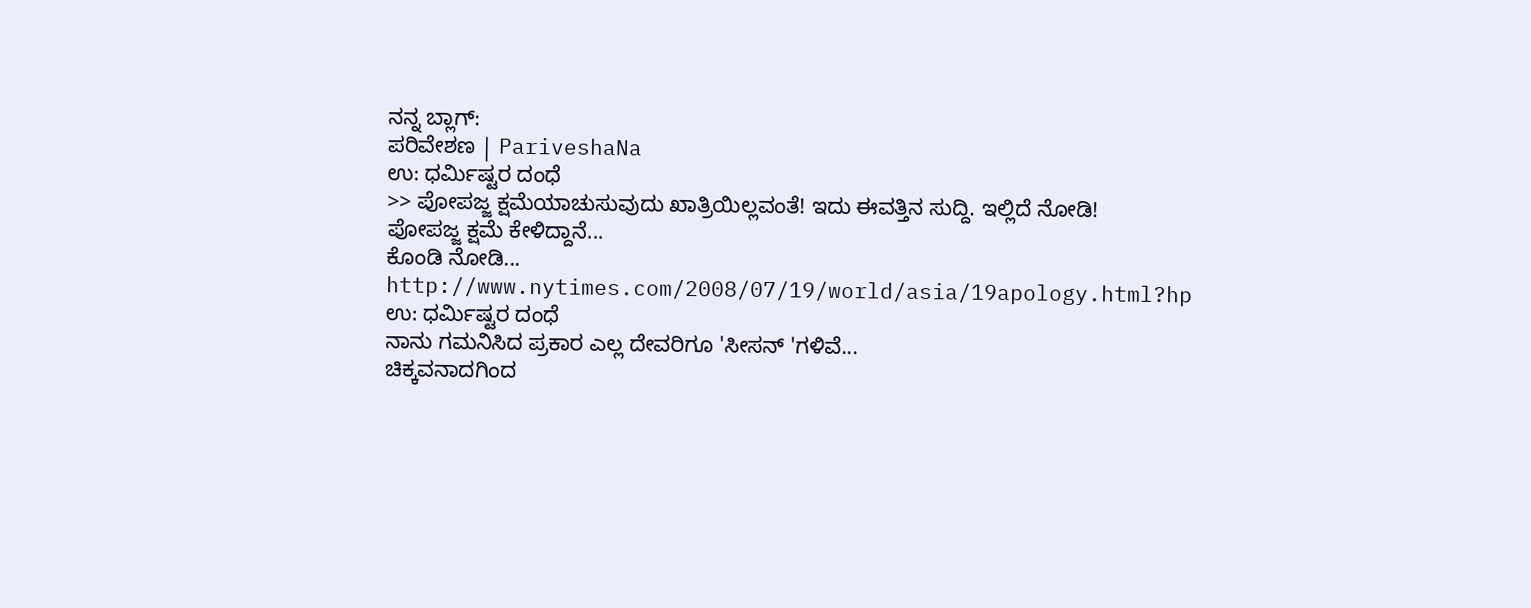ನನ್ನ ಬ್ಲಾಗ್:
ಪರಿವೇಶಣ | PariveshaNa
ಉ: ಧರ್ಮಿಷ್ಟರ ದಂಧೆ
>> ಪೋಪಜ್ಜ ಕ್ಷಮೆಯಾಚುಸುವುದು ಖಾತ್ರಿಯಿಲ್ಲವಂತೆ! ಇದು ಈವತ್ತಿನ ಸುದ್ದಿ. ಇಲ್ಲಿದೆ ನೋಡಿ!
ಪೋಪಜ್ಜ ಕ್ಷಮೆ ಕೇಳಿದ್ದಾನೆ...
ಕೊಂಡಿ ನೋಡಿ...
http://www.nytimes.com/2008/07/19/world/asia/19apology.html?hp
ಉ: ಧರ್ಮಿಷ್ಟರ ದಂಧೆ
ನಾನು ಗಮನಿಸಿದ ಪ್ರಕಾರ ಎಲ್ಲ ದೇವರಿಗೂ 'ಸೀಸನ್ 'ಗಳಿವೆ...
ಚಿಕ್ಕವನಾದಗಿಂದ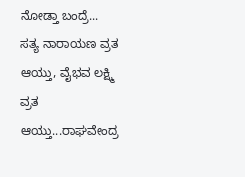ನೋಡ್ತಾ ಬಂದ್ರೆ...
ಸತ್ಯ ನಾರಾಯಣ ವ್ರತ ಆಯ್ತು, ವೈಭವ ಲಕ್ಷ್ಮಿ ವ್ರತ ಆಯ್ತು...ರಾಘವೇಂದ್ರ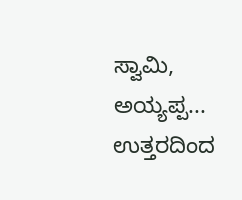ಸ್ವಾಮಿ, ಅಯ್ಯಪ್ಪ...
ಉತ್ತರದಿಂದ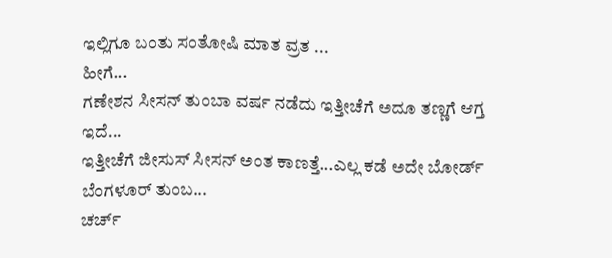ಇಲ್ಲಿಗೂ ಬಂತು ಸಂತೋಷಿ ಮಾತ ವ್ರತ ...
ಹೀಗೆ...
ಗಣೇಶನ ಸೀಸನ್ ತುಂಬಾ ವರ್ಷ ನಡೆದು ಇತ್ತೀಚೆಗೆ ಅದೂ ತಣ್ಣಗೆ ಆಗ್ತ ಇದೆ...
ಇತ್ತೀಚೆಗೆ ಜೀಸುಸ್ ಸೀಸನ್ ಅಂತ ಕಾಣತ್ತೆ...ಎಲ್ಲ ಕಡೆ ಅದೇ ಬೋರ್ಡ್ ಬೆಂಗಳೂರ್ ತುಂಬ...
ಚರ್ಚ್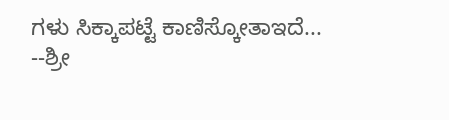ಗಳು ಸಿಕ್ಕಾಪಟ್ಟೆ ಕಾಣಿಸ್ಕೋತಾಇದೆ...
--ಶ್ರೀ